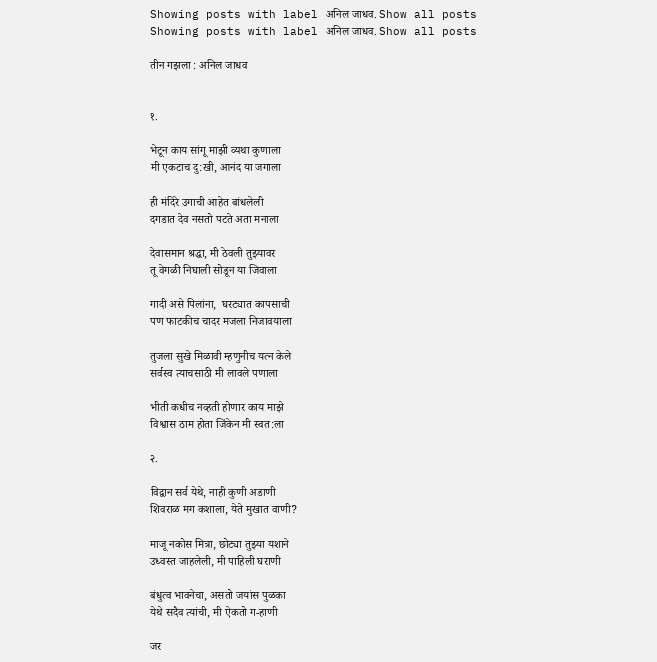Showing posts with label अनिल जाधव. Show all posts
Showing posts with label अनिल जाधव. Show all posts

तीन गझला : अनिल जाधव


१.

भेटून काय सांगू माझी व्यथा कुणाला
मी एकटाच दु:खी, आनंद या जगाला

ही मंदिरे उगाची आहेत बांधलेली
दगडात देव नसतो पटते अता मनाला

देवासमान श्रद्धा, मी ठेवली तुझ्यावर
तू वेगळी निघाली सोडून या जिवाला

गादी असे पिलांना,  घरट्यात कापसाची
पण फाटकीच चादर मजला निजावयाला

तुजला सुखे मिळावी म्हणुनीच यत्न केले
सर्वस्व त्याचसाठी मी लावले पणाला

भीती कधीच नव्हती होणार काय माझे
विश्वास ठाम होता जिंकेन मी स्वत:ला

२.

विद्वान सर्व येथे, नाही कुणी अडाणी
शिवराळ मग कशाला, येते मुखात वाणी?

माजू नकोस मित्रा, छोट्या तुझ्या यशाने
उध्वस्त जाहलेली, मी पाहिली घराणी

बंधुत्व भावनेचा, असतो जयांस पुळका
येथे सदैव त्यांची, मी ऐकतो ग-हाणी

जर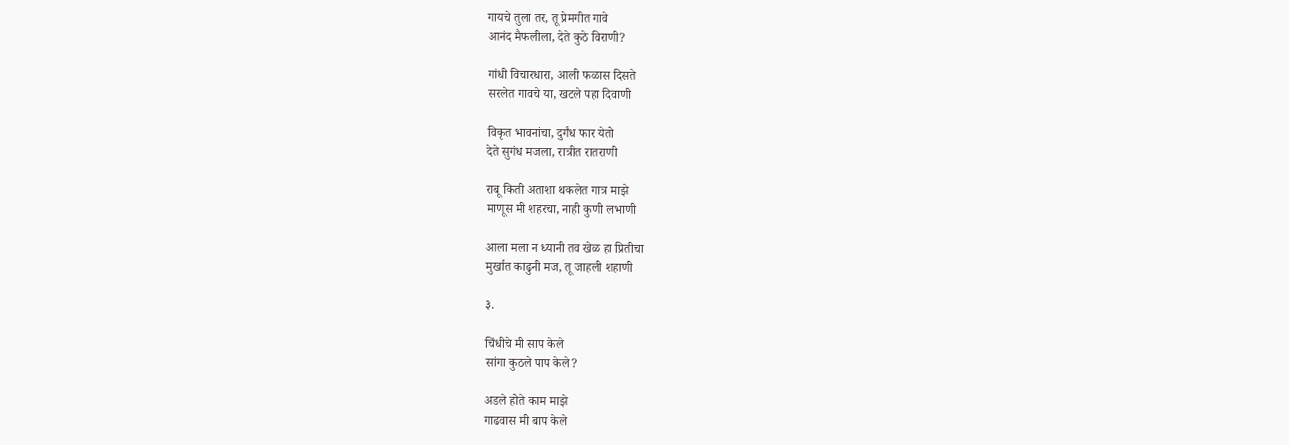गायचे तुला तर, तू प्रेमगीत गावे
आनंद मैफलीला, देते कुठे विराणी?

गांधी विचारधारा, आली फळास दिसते
सरलेत गावचे या, खटले पहा दिवाणी

विकृत भावनांचा, दुर्गंध फार येतो
देते सुगंध मजला, रात्रीत रातराणी

राबू किती अताशा थकलेत गात्र माझे
माणूस मी शहरचा, नाही कुणी लभाणी

आला मला न ध्यानी तव खेळ हा प्रितीचा
मुर्खात काढुनी मज, तू जाहली शहाणी

३.

चिंधीचे मी साप केले
सांगा कुठले पाप केले?

अडले होते काम माझे
गाढवास मी बाप केले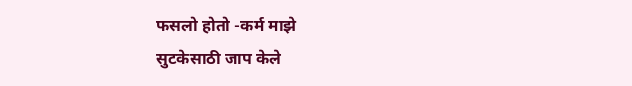फसलो होतो -कर्म माझे
सुटकेसाठी जाप केले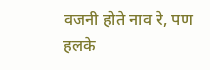वजनी होते नाव रे, पण
हलके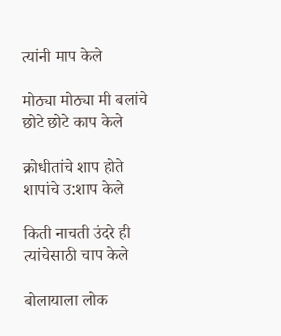त्यांनी माप केले

मोठ्या मोठ्या मी बलांचे
छोटे छोटे काप केले

क्रोधीतांचे शाप होते
शापांचे उ:शाप केले

किती नाचती उंदरे ही
त्यांचेसाठी चाप केले

बोलायाला लोक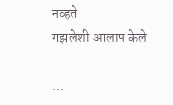नव्हते
गझलेशी आलाप केले

...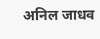अनिल जाधव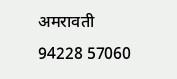अमरावती
94228 57060